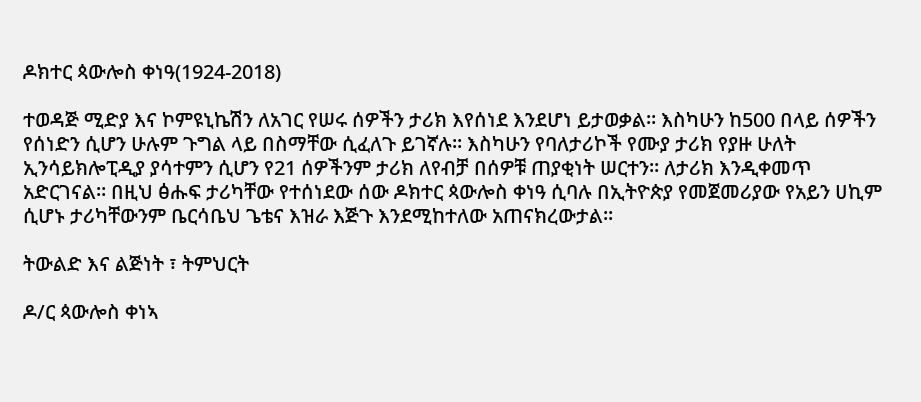ዶክተር ጳውሎስ ቀነዓ(1924-2018)

ተወዳጅ ሚድያ እና ኮምዩኒኬሽን ለአገር የሠሩ ሰዎችን ታሪክ እየሰነደ እንደሆነ ይታወቃል። እስካሁን ከ500 በላይ ሰዎችን የሰነድን ሲሆን ሁሉም ጉግል ላይ በስማቸው ሲፈለጉ ይገኛሉ። እስካሁን የባለታሪኮች የሙያ ታሪክ የያዙ ሁለት ኢንሳይክሎፒዲያ ያሳተምን ሲሆን የ21 ሰዎችንም ታሪክ ለየብቻ በሰዎቹ ጠያቂነት ሠርተን። ለታሪክ እንዲቀመጥ አድርገናል። በዚህ ፅሑፍ ታሪካቸው የተሰነደው ሰው ዶክተር ጳውሎስ ቀነዓ ሲባሉ በኢትዮጵያ የመጀመሪያው የአይን ሀኪም ሲሆኑ ታሪካቸውንም ቤርሳቤህ ጌቴና እዝራ እጅጉ እንደሚከተለው አጠናክረውታል።

ትውልድ እና ልጅነት ፣ ትምህርት

ዶ/ር ጳውሎስ ቀነኣ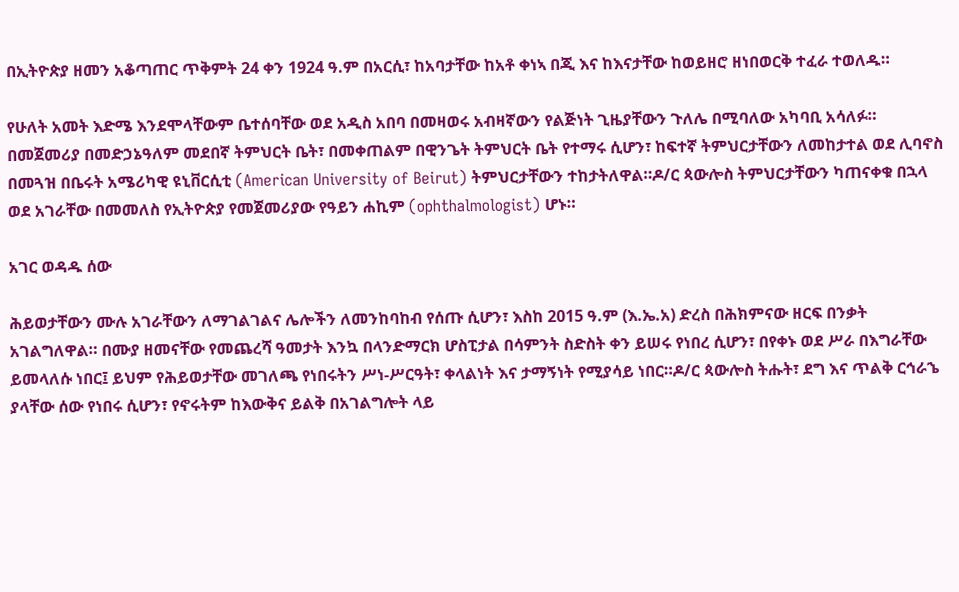በኢትዮጵያ ዘመን አቆጣጠር ጥቅምት 24 ቀን 1924 ዓ.ም በአርሲ፣ ከአባታቸው ከአቶ ቀነኣ በጂ እና ከእናታቸው ከወይዘሮ ዘነበወርቅ ተፈራ ተወለዱ።

የሁለት አመት እድሜ እንደሞላቸውም ቤተሰባቸው ወደ አዲስ አበባ በመዛወሩ አብዛኛውን የልጅነት ጊዜያቸውን ጉለሌ በሚባለው አካባቢ አሳለፉ። በመጀመሪያ በመድኃኔዓለም መደበኛ ትምህርት ቤት፣ በመቀጠልም በዊንጌት ትምህርት ቤት የተማሩ ሲሆን፣ ከፍተኛ ትምህርታቸውን ለመከታተል ወደ ሊባኖስ በመጓዝ በቤሩት አሜሪካዊ ዩኒቨርሲቲ (American University of Beirut) ትምህርታቸውን ተከታትለዋል።ዶ/ር ጳውሎስ ትምህርታቸውን ካጠናቀቁ በኋላ ወደ አገራቸው በመመለስ የኢትዮጵያ የመጀመሪያው የዓይን ሐኪም (ophthalmologist) ሆኑ።

አገር ወዳዱ ሰው

ሕይወታቸውን ሙሉ አገራቸውን ለማገልገልና ሌሎችን ለመንከባከብ የሰጡ ሲሆን፣ እስከ 2015 ዓ.ም (እ.ኤ.አ) ድረስ በሕክምናው ዘርፍ በንቃት አገልግለዋል። በሙያ ዘመናቸው የመጨረሻ ዓመታት እንኳ በላንድማርክ ሆስፒታል በሳምንት ስድስት ቀን ይሠሩ የነበረ ሲሆን፣ በየቀኑ ወደ ሥራ በእግራቸው ይመላለሱ ነበር፤ ይህም የሕይወታቸው መገለጫ የነበሩትን ሥነ-ሥርዓት፣ ቀላልነት እና ታማኝነት የሚያሳይ ነበር።ዶ/ር ጳውሎስ ትሑት፣ ደግ እና ጥልቅ ርኅራኄ ያላቸው ሰው የነበሩ ሲሆን፣ የኖሩትም ከእውቅና ይልቅ በአገልግሎት ላይ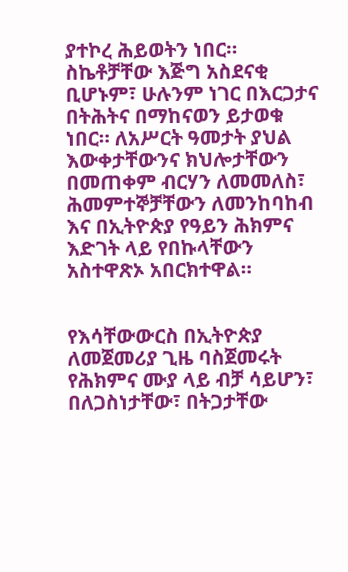ያተኮረ ሕይወትን ነበር። ስኬቶቻቸው እጅግ አስደናቂ ቢሆኑም፣ ሁሉንም ነገር በእርጋታና በትሕትና በማከናወን ይታወቁ ነበር። ለአሥርት ዓመታት ያህል እውቀታቸውንና ክህሎታቸውን በመጠቀም ብርሃን ለመመለስ፣ ሕመምተኞቻቸውን ለመንከባከብ እና በኢትዮጵያ የዓይን ሕክምና እድገት ላይ የበኩላቸውን አስተዋጽኦ አበርክተዋል።


የእሳቸውውርስ በኢትዮጵያ ለመጀመሪያ ጊዜ ባስጀመሩት የሕክምና ሙያ ላይ ብቻ ሳይሆን፣ በለጋስነታቸው፣ በትጋታቸው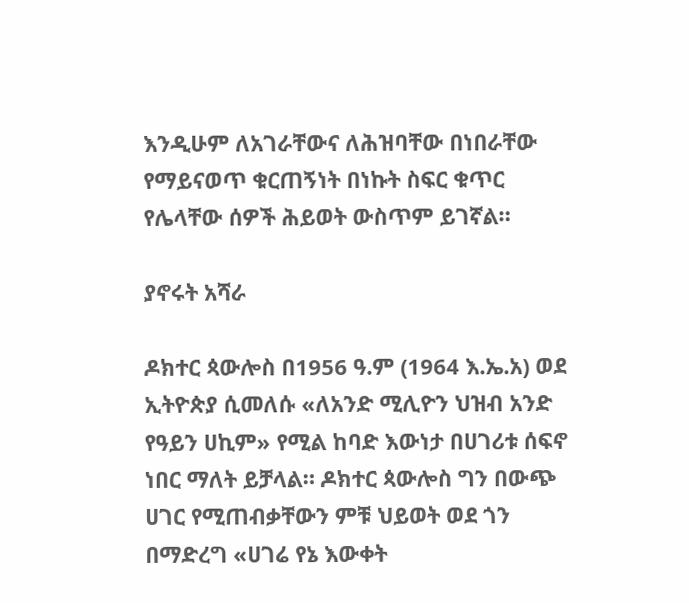እንዲሁም ለአገራቸውና ለሕዝባቸው በነበራቸው የማይናወጥ ቁርጠኝነት በነኩት ስፍር ቁጥር የሌላቸው ሰዎች ሕይወት ውስጥም ይገኛል።

ያኖሩት አሻራ

ዶክተር ጳውሎስ በ1956 ዓ.ም (1964 እ.ኤ.አ) ወደ ኢትዮጵያ ሲመለሱ «ለአንድ ሚሊዮን ህዝብ አንድ የዓይን ሀኪም» የሚል ከባድ እውነታ በሀገሪቱ ሰፍኖ ነበር ማለት ይቻላል። ዶክተር ጳውሎስ ግን በውጭ ሀገር የሚጠብቃቸውን ምቹ ህይወት ወደ ጎን በማድረግ «ሀገሬ የኔ እውቀት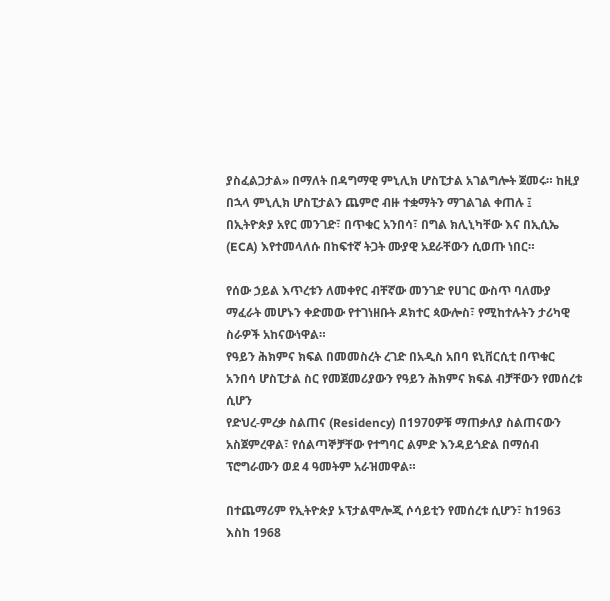ያስፈልጋታል» በማለት በዳግማዊ ምኒሊክ ሆስፒታል አገልግሎት ጀመሩ። ከዚያ በኋላ ምኒሊክ ሆስፒታልን ጨምሮ ብዙ ተቋማትን ማገልገል ቀጠሉ ፤ በኢትዮጵያ አየር መንገድ፣ በጥቁር አንበሳ፣ በግል ክሊኒካቸው እና በኢሲኤ (ECA) እየተመላለሱ በከፍተኛ ትጋት ሙያዊ አደራቸውን ሲወጡ ነበር።

የሰው ኃይል እጥረቱን ለመቀየር ብቸኛው መንገድ የሀገር ውስጥ ባለሙያ ማፈራት መሆኑን ቀድመው የተገነዘቡት ዶክተር ጳውሎስ፣ የሚከተሉትን ታሪካዊ ስራዎች አከናውነዋል።
የዓይን ሕክምና ክፍል በመመስረት ረገድ በአዲስ አበባ ዩኒቨርሲቲ በጥቁር አንበሳ ሆስፒታል ስር የመጀመሪያውን የዓይን ሕክምና ክፍል ብቻቸውን የመሰረቱ ሲሆን
የድህረ-ምረቃ ስልጠና (Residency) በ1970ዎቹ ማጠቃለያ ስልጠናውን አስጀምረዋል፣ የሰልጣኞቻቸው የተግባር ልምድ እንዳይጎድል በማሰብ ፕሮግራሙን ወደ 4 ዓመትም አራዝመዋል።

በተጨማሪም የኢትዮጵያ ኦፕታልሞሎጂ ሶሳይቲን የመሰረቱ ሲሆን፣ ከ1963 እስከ 1968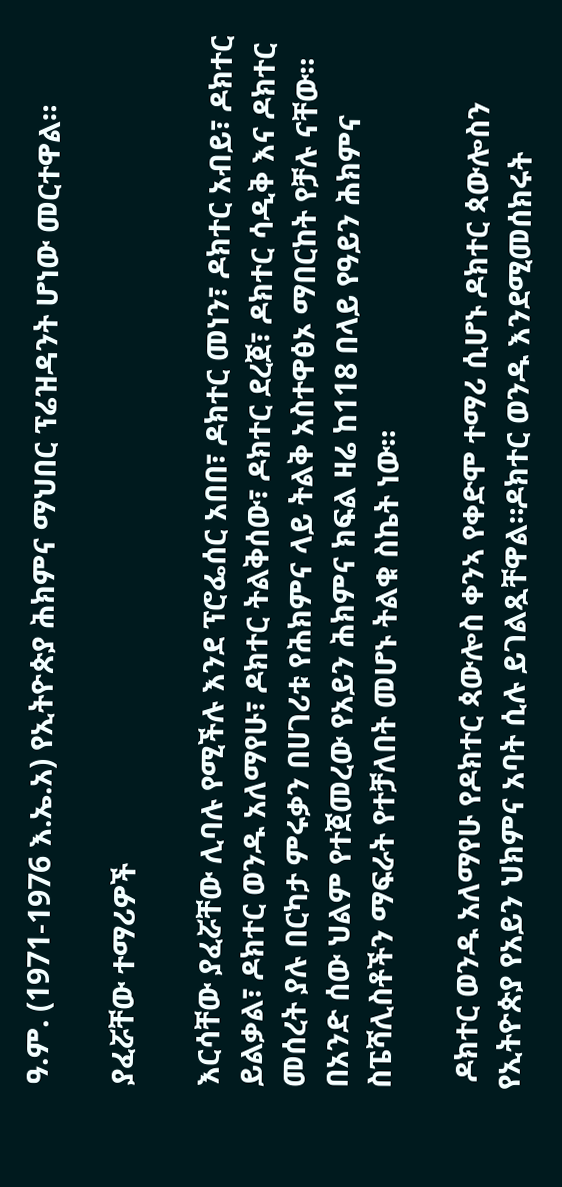ዓ.ም. (1971-1976 እ.ኤ.አ) የኢትዮጵያ ሕክምና ማህበር ፕሬዝዳንት ሆነው መርተዋል።

ያፈሯቸው ተማሪዎች

እርሳቸው ያፈሯቸው ሊባሉ የሚችሉ እንደ ፕሮፌሰር አበበ፣ ዶክተር መነን፣ ዶክተር አብይ፣ ዶክተር ይልቃል፣ ዶክተር ወንዱ አለማየሁ፣ ዶክተር ትልቅሰው፣ ዶክተር ደረጀ፣ ዶክተር ሳዲቅ እና ዶክተር መሰረት ያሉ በርካታ ምሩቃን በሀገሪቱ የሕክምና ላይ ትልቅ አስተዋፅኦ ማበርከት የቻሉ ናቸው። በአንድ ሰው ህልም የተጀመረው የአይን ሕክምና ክፍል ዛሬ ከ118 በላይ የዓይን ሕክምና ስፔሻሊስቶችን ማፍራት የተቻለበት መሆኑ ትልቁ ስኬት ነው።

 ዶክተር ወንዱ አለማየሁ የዶክተር ጳውሎስ ቀንኣ የቀድሞ ተማሪ ሲሆኑ ዶክተር ጳውሎስን የኢትዮጵያ የአይን ህክምና አባት ሲሉ ይገልጿቸዋል።ዶክተር ወንዱ እንደሚመሰክሩት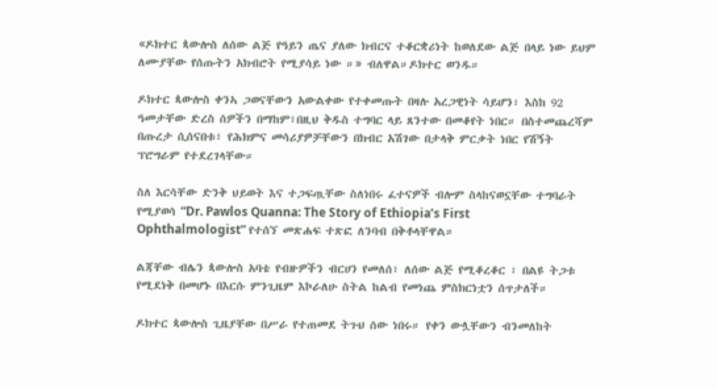«ዶክተር ጳውሎስ ለሰው ልጅ የዓይን ጤና ያለው ክብርና ተቆርቋሪነት ከወለደው ልጅ በላይ ነው ይህም ለሙያቸው የሰጡትን አክብሮት የሚያሳይ ነው ።» ብለዋል።ዶክተር ወንዱ።

ዶክተር ጳውሎስ ቀንኣ ጋወናቸውን አውልቀው የተቀመጡት በዛሉ አረጋዊነት ሳይሆን፣ እስከ 92 ዓመታቸው ድረስ ሰዎችን በማከም፣በዚህ ቅዱስ ተግባር ላይ ጸንተው በመቆየት ነበር። በስተመጨረሻም በጡረታ ሲሰናበቱ፣ የሕክምና መሳሪያዎቻቸውን በክብር አሽገው በታላቅ ምርቃት ነበር የሽኝት ፕሮግራም የተደረገላቸው።

ስለ እርሳቸው ድንቅ ህይወት እና ተጋፍጧቸው ስለነበሩ ፈተናዎች ብሎም ስላከናወኗቸው ተግባራት የሚያወሳ “Dr. Pawlos Quanna: The Story of Ethiopia’s First Ophthalmologist” የተሰኘ መጽሐፍ ተጽፎ ለንባብ በቅቶላቸዋል።

ልጃቸው ብሌን ጳውሎስ አባቴ የብዙዎችን ብርሀን የመለሰ፣ ለሰው ልጅ የሚቆረቆር ፣ በልዩ ትጋቱ የሚደነቅ በመሆኑ በእርሱ ምንጊዜም እኮራለሁ ስትል ከልብ የመነጨ ምስክርነቷን ሰጥታለች።

ዶክተር ጳውሎስ ጊዜያቸው በሥራ የተጠመደ ትጉህ ሰው ነበሩ። የቀን ውሏቸውን ብንመለከት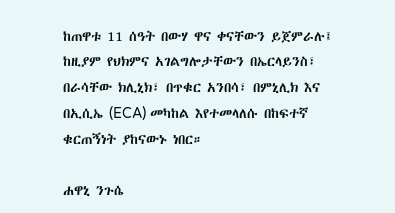ከጠዋቱ 11 ሰዓት በውሃ ዋና ቀናቸውን ይጀምራሉ፤ ከዚያም የህክምና አገልግሎታቸውን በኤርላይንስ፣ በራሳቸው ክሊኒክ፣ በጥቁር አንበሳ፣ በምኒሊክ እና በኢሲኤ (ECA) መካከል እየተመላለሱ በከፍተኛ ቁርጠኝነት ያከናውኑ ነበር።

ሐዋኒ ንጉሴ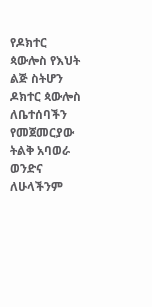የዶክተር ጳውሎስ የእህት ልጅ ስትሆን ዶክተር ጳውሎስ ለቤተሰባችን የመጀመርያው ትልቅ አባወራ ወንድና ለሁላችንም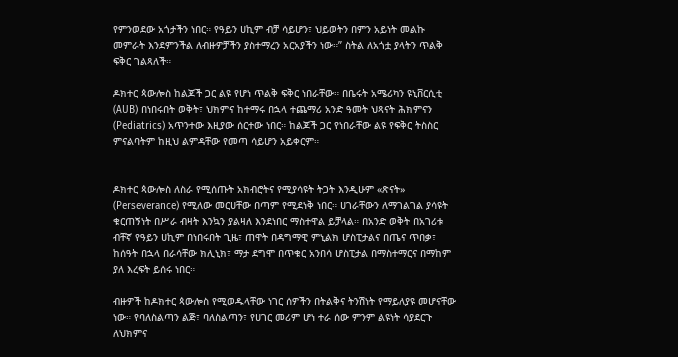የምንወደው አጎታችን ነበር። የዓይን ሀኪም ብቻ ሳይሆን፣ ህይወትን በምን አይነት መልኩ መምራት እንደምንችል ለብዙዎቻችን ያስተማረን አርአያችን ነው።” ስትል ለአጎቷ ያላትን ጥልቅ ፍቅር ገልጻለች።

ዶክተር ጳውሎስ ከልጆች ጋር ልዩ የሆነ ጥልቅ ፍቅር ነበራቸው። በቤሩት አሜሪካን ዩኒቨርሲቲ (AUB) በነበሩበት ወቅት፣ ህክምና ከተማሩ በኋላ ተጨማሪ አንድ ዓመት ህጻናት ሕክምናን (Pediatrics) አጥንተው እዚያው ሰርተው ነበር። ከልጆች ጋር የነበራቸው ልዩ የፍቅር ትስስር ምናልባትም ከዚህ ልምዳቸው የመጣ ሳይሆን አይቀርም።


ዶክተር ጳውሎስ ለስራ የሚሰጡት አክብሮትና የሚያሳዩት ትጋት እንዲሁም «ጽናት» (Perseverance) የሚለው መርሀቸው በጣም የሚደነቅ ነበር። ሀገራቸውን ለማገልገል ያሳዩት ቁርጠኝነት በሥራ ብዛት እንኳን ያልዛለ እንደነበር ማስተዋል ይቻላል። በአንድ ወቅት በአገሪቱ ብቸኛ የዓይን ሀኪም በነበሩበት ጊዜ፣ ጠዋት በዳግማዊ ምኒልክ ሆስፒታልና በጤና ጥበቃ፣ ከሰዓት በኋላ በራሳቸው ክሊኒክ፣ ማታ ደግሞ በጥቁር አንበሳ ሆስፒታል በማስተማርና በማከም ያለ እረፍት ይሰሩ ነበር።

ብዙዎች ከዶክተር ጳውሎስ የሚወዱላቸው ነገር ሰዎችን በትልቅና ትንሽነት የማይለያዩ መሆናቸው ነው። የባለስልጣን ልጅ፣ ባለስልጣን፣ የሀገር መሪም ሆነ ተራ ሰው ምንም ልዩነት ሳያደርጉ ለህክምና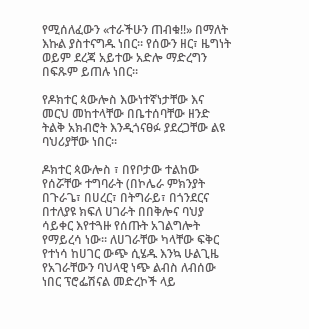የሚሰለፈውን «ተራችሁን ጠብቁ!!» በማለት እኩል ያስተናግዱ ነበር። የሰውን ዘር፣ ዜግነት ወይም ደረጃ አይተው አድሎ ማድረግን በፍጹም ይጠሉ ነበር።

የዶክተር ጳውሎስ እውነተኛነታቸው እና መርህ መከተላቸው በቤተሰባቸው ዘንድ ትልቅ አክብሮት እንዲጎናፀፉ ያደረጋቸው ልዩ ባህሪያቸው ነበር።

ዶክተር ጳውሎስ ፣ በየቦታው ተልከው የሰሯቸው ተግባራት (በኮሌራ ምክንያት በጉራጌ፣ በሀረር፣ በትግራይ፣ በጎንደርና በተለያዩ ክፍለ ሀገራት በበቅሎና ባህያ ሳይቀር እየተጓዙ የሰጡት አገልግሎት የማይረሳ ነው። ለሀገራቸው ካላቸው ፍቅር የተነሳ ከሀገር ውጭ ሲሄዱ እንኳ ሁልጊዜ የአገራቸውን ባህላዊ ነጭ ልብስ ለብሰው ነበር ፕሮፌሽናል መድረኮች ላይ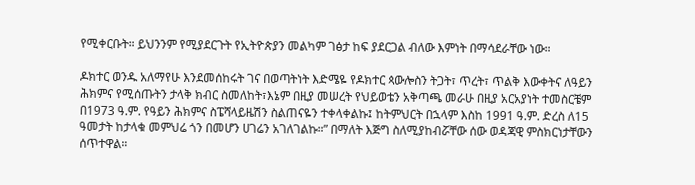የሚቀርቡት። ይህንንም የሚያደርጉት የኢትዮጵያን መልካም ገፅታ ከፍ ያደርጋል ብለው እምነት በማሳደራቸው ነው።

ዶክተር ወንዱ አለማየሁ እንደመሰከሩት ገና በወጣትነት እድሜዬ የዶክተር ጳውሎስን ትጋት፣ ጥረት፣ ጥልቅ እውቀትና ለዓይን ሕክምና የሚሰጡትን ታላቅ ክብር ስመለከት፣እኔም በዚያ መሠረት የህይወቴን አቅጣጫ መራሁ በዚያ አርአያነት ተመስርቼም በ1973 ዓ.ም. የዓይን ሕክምና ስፔሻላይዜሽን ስልጠናዬን ተቀላቀልኩ፤ ከትምህርት በኋላም እስከ 1991 ዓ.ም. ድረስ ለ15 ዓመታት ከታላቁ መምህሬ ጎን በመሆን ሀገሬን አገለገልኩ።” በማለት እጅግ ስለሚያከብሯቸው ሰው ወዳጃዊ ምስክርነታቸውን ሰጥተዋል።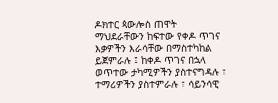ዶክተር ጳውሎስ ጠዋት ማህደራቸውን ከፍተው የቀዶ ጥገና እቃዎችን እራሳቸው በማስተካከል ይጀምራሉ ፤ ከቀዶ ጥገና በኋላ ወጥተው ታካሚዎችን ያስተናግዳሉ ፣ ተማሪዎችን ያስተምራሉ ፣ ሳይንሳዊ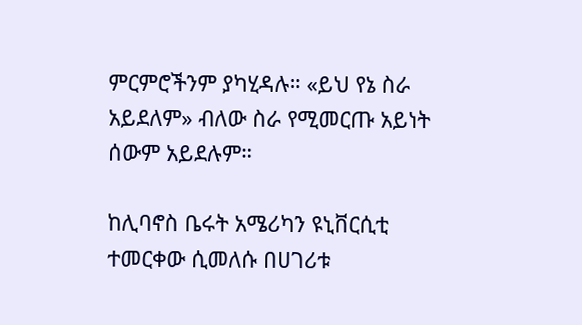ምርምሮችንም ያካሂዳሉ። «ይህ የኔ ስራ አይደለም» ብለው ስራ የሚመርጡ አይነት ሰውም አይደሉም።

ከሊባኖስ ቤሩት አሜሪካን ዩኒቨርሲቲ ተመርቀው ሲመለሱ በሀገሪቱ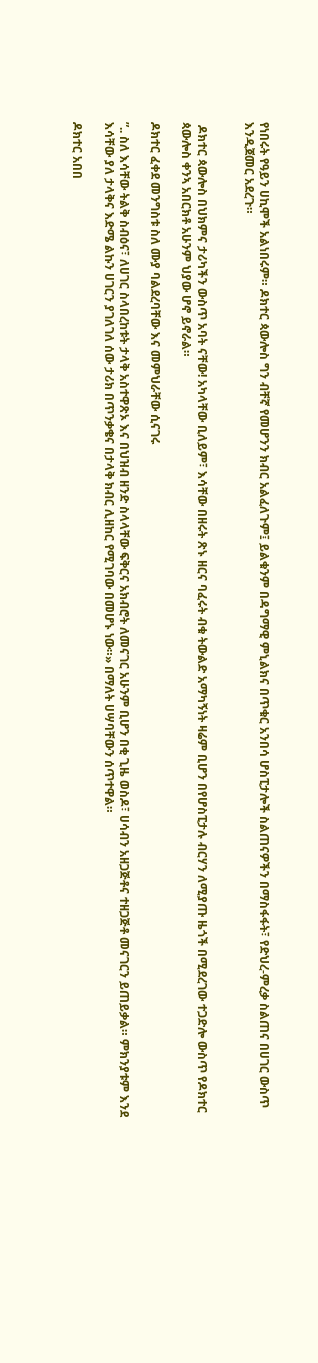የነበሩት የዓይን ሀኪሞች አልነበሩም። ዶክተር ጳውሎስ ግን ብቸኛ የመሆንን ክብር አልፈለጉም፤ ይልቁንም በዳግማዊ ምኒልክና በጥቁር አንበሳ ሆስፒታሎች ስልጠናዎችን በማስፋፋት፣ የድህረ-ምረቃ ስልጠና በሀገር ውስጥ እንዲጀመር አደረጉ።


 ዶክተር ጳውሎስ በህክምና ታሪካችን ውስጥ አባት ናቸው! አካላቸው ቢለይም፣ እሳቸው በዘሩት ጽኑ ዘርና ባፈሩት ብቁ ትውልድ አማካኝነት ዛሬም ቢሆን በየሆስፒታሉ ብርሃን ለሚያጡ ዜጎች በሚደረገው ተጋድሎ ውስጥ የዶክተር ጳውሎስ ቀንኣ አበርክቶ አሁንም ህያው ሆኖ ይኖራል።

ዶክተር ፈቀደ መንግስቱ ስለ ሙያ ባልደረባቸው እና መምህራቸው ሲናገሩ

”.. ስለ እሳቸው ትልቅ ስብዕና፣ ለሀገር ስላበረከቱት ታላቅ አስተዋጽኦ እና በህዝብ ዘንድ ስላላቸው ፍቅርና አክብሮት ለመናገር አሁንም ቢሆን በቂ ጊዜ ወስዶ፣ ሀሳብን አዘጋጅቶና ተዘጋጅቶ መናገርን ይጠይቃል። ምክንያቱም እንደ እሳቸው ያለ ታላቅና እድሜ ልኩን ሀገርን ያገለገለ ሰው ታሪክ በጥንቃቄና በታላቅ ክብር ሊዘከር የሚገባው በመሆኑ ነው።» በማለት ሀሣባቸውን ሰጥተዋል።

ዶክተር አበበ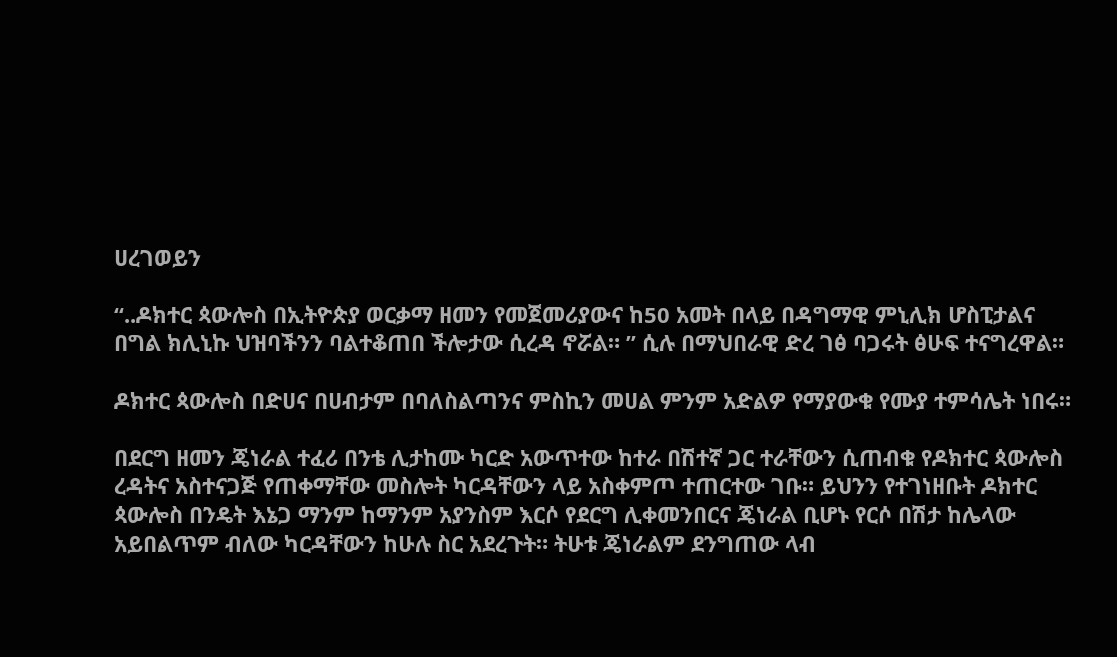ሀረገወይን

“..ዶክተር ጳውሎስ በኢትዮጵያ ወርቃማ ዘመን የመጀመሪያውና ከ50 አመት በላይ በዳግማዊ ምኒሊክ ሆስፒታልና በግል ክሊኒኩ ህዝባችንን ባልተቆጠበ ችሎታው ሲረዳ ኖሯል። ” ሲሉ በማህበራዊ ድረ ገፅ ባጋሩት ፅሁፍ ተናግረዋል።

ዶክተር ጳውሎስ በድሀና በሀብታም በባለስልጣንና ምስኪን መሀል ምንም አድልዎ የማያውቁ የሙያ ተምሳሌት ነበሩ።

በደርግ ዘመን ጄነራል ተፈሪ በንቴ ሊታከሙ ካርድ አውጥተው ከተራ በሽተኛ ጋር ተራቸውን ሲጠብቁ የዶክተር ጳውሎስ ረዳትና አስተናጋጅ የጠቀማቸው መስሎት ካርዳቸውን ላይ አስቀምጦ ተጠርተው ገቡ። ይህንን የተገነዘቡት ዶክተር ጳውሎስ በንዴት እኔጋ ማንም ከማንም አያንስም እርሶ የደርግ ሊቀመንበርና ጄነራል ቢሆኑ የርሶ በሽታ ከሌላው አይበልጥም ብለው ካርዳቸውን ከሁሉ ስር አደረጉት። ትሁቱ ጄነራልም ደንግጠው ላብ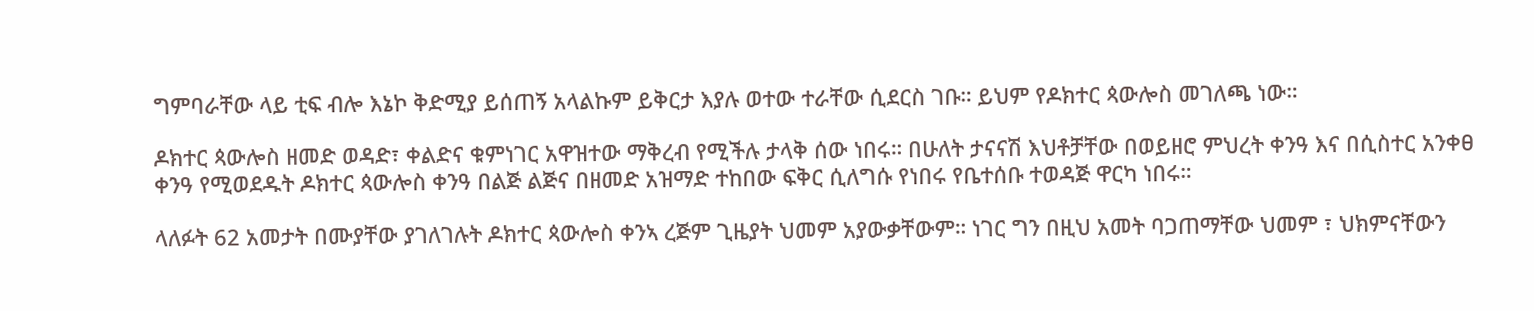ግምባራቸው ላይ ቲፍ ብሎ እኔኮ ቅድሚያ ይሰጠኝ አላልኩም ይቅርታ እያሉ ወተው ተራቸው ሲደርስ ገቡ። ይህም የዶክተር ጳውሎስ መገለጫ ነው።

ዶክተር ጳውሎስ ዘመድ ወዳድ፣ ቀልድና ቁምነገር አዋዝተው ማቅረብ የሚችሉ ታላቅ ሰው ነበሩ። በሁለት ታናናሽ እህቶቻቸው በወይዘሮ ምህረት ቀንዓ እና በሲስተር አንቀፀ ቀንዓ የሚወደዱት ዶክተር ጳውሎስ ቀንዓ በልጅ ልጅና በዘመድ አዝማድ ተከበው ፍቅር ሲለግሱ የነበሩ የቤተሰቡ ተወዳጅ ዋርካ ነበሩ።

ላለፉት 62 አመታት በሙያቸው ያገለገሉት ዶክተር ጳውሎስ ቀንኣ ረጅም ጊዜያት ህመም አያውቃቸውም። ነገር ግን በዚህ አመት ባጋጠማቸው ህመም ፣ ህክምናቸውን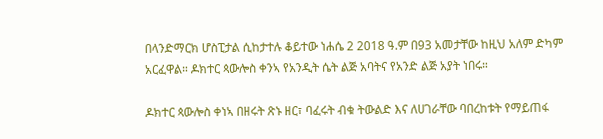በላንድማርክ ሆስፒታል ሲከታተሉ ቆይተው ነሐሴ 2 2018 ዓ.ም በ93 አመታቸው ከዚህ አለም ድካም አርፈዋል። ዶክተር ጳውሎስ ቀንኣ የአንዲት ሴት ልጅ አባትና የአንድ ልጅ አያት ነበሩ።

ዶክተር ጳውሎስ ቀነኣ በዘሩት ጽኑ ዘር፣ ባፈሩት ብቁ ትውልድ እና ለሀገራቸው ባበረከቱት የማይጠፋ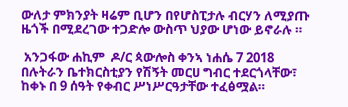ውለታ ምክንያት ዛሬም ቢሆን በየሆስፒታሉ ብርሃን ለሚያጡ ዜጎች በሚደረገው ተጋድሎ ውስጥ ህያው ሆነው ይኖራሉ ።

 አንጋፋው ሐኪም  ዶ/ር ጳውሎስ ቀንኣ ነሐሴ 7 2018 በሉትራን ቤተክርስቲያን የሽኝት መርሀ ግብር ተደርጎላቸው፣ ከቀኑ በ 9 ሰዓት የቀብር ሥነሥርዓታቸው ተፈፅሟል።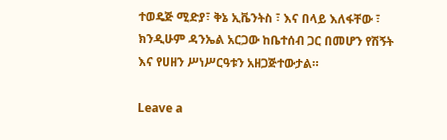ተወዴጅ ሚድያ፣ ቅኔ ኢቬንትስ ፣ እና በላይ እለፋቸው ፣ ክንዲሁም ዳንኤል አርጋው ከቤተሰብ ጋር በመሆን የሽኝት እና የሀዘን ሥነሥርዓቱን አዘጋጅተውታል።

Leave a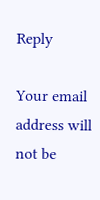Reply

Your email address will not be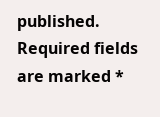published. Required fields are marked *